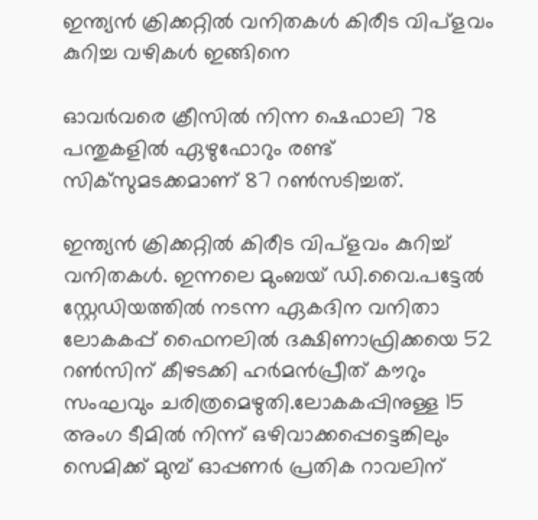ഇന്ത്യൻ ക്രിക്കറ്റിൽ വനിതകൾ കിരീട വിപ്‌ളവം കുറിച്ച വഴികൾ ഇങ്ങിനെ

ഓവർവരെ ക്രീസിൽ നിന്ന ഷെഫാലി 78 പന്തുകളിൽ ഏഴുഫോറും രണ്ട് സിക്‌സുമടക്കമാണ് 87 റൺസടിച്ചത്.

ഇന്ത്യൻ ക്രിക്കറ്റിൽ കിരീട വിപ്‌ളവം കുറിച്ച് വനിതകൾ. ഇന്നലെ മുംബയ് ഡി.വൈ.പട്ടേൽ സ്റ്റേഡിയത്തിൽ നടന്ന ഏകദിന വനിതാ ലോകകപ്പ് ഫൈനലിൽ ദക്ഷിണാഫ്രിക്കയെ 52 റൺസിന് കീഴടക്കി ഹർമൻപ്രീത് കൗറും സംഘവും ചരിത്രമെഴുതി.ലോകകപ്പിനുള്ള 15 അംഗ ടീമിൽ നിന്ന് ഒഴിവാക്കപ്പെട്ടെങ്കിലും സെമിക്ക് മുമ്പ് ഓപ്പണർ പ്രതിക റാവലിന്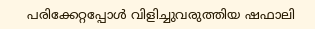പരിക്കേറ്റപ്പോൾ വിളിച്ചുവരുത്തിയ ഷഫാലി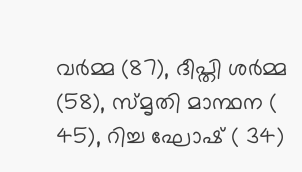വർമ്മ (87), ദീപ്തി ശർമ്മ (58), സ്മൃതി മാന്ഥന ( 45), റിച്ച ഘോഷ് ( 34)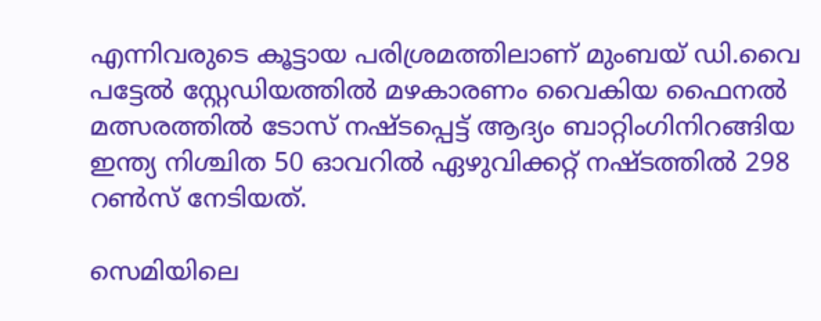എന്നിവരുടെ കൂട്ടായ പരിശ്രമത്തിലാണ് മുംബയ് ഡി.വൈ പട്ടേൽ സ്റ്റേഡിയത്തിൽ മഴകാരണം വൈകിയ ഫൈനൽ മത്സരത്തിൽ ടോസ് നഷ്ടപ്പെട്ട് ആദ്യം ബാറ്റിംഗിനിറങ്ങിയ ഇന്ത്യ നിശ്ചിത 50 ഓവറിൽ ഏഴുവിക്കറ്റ് നഷ്ടത്തിൽ 298 റൺസ് നേടിയത്.

സെമിയിലെ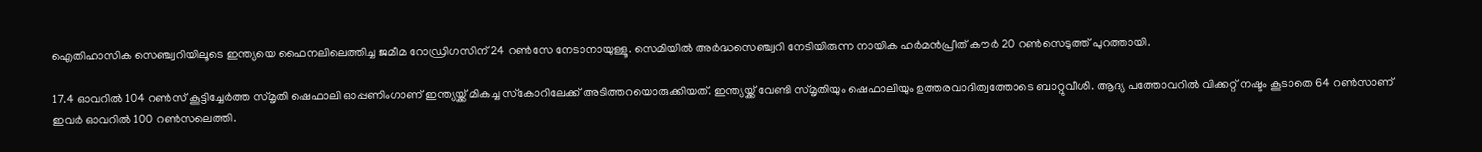ഐതിഹാസിക സെഞ്ച്വറിയിലൂടെ ഇന്ത്യയെ ഫൈനലിലെത്തിച്ച ജമീമ റോഡ്രിഗസിന് 24 റൺസേ നേടാനായുള്ളൂ. സെമിയിൽ അർദ്ധസെഞ്ച്വറി നേടിയിരുന്ന നായിക ഹർമൻപ്രീത് കൗർ 20 റൺസെടുത്ത് പുറത്തായി.

17.4 ഓവറിൽ 104 റൺസ് കൂട്ടിച്ചേർത്ത സ്മൃതി ഷെഫാലി ഓപ്പണിംഗാണ് ഇന്ത്യയ്ക്ക് മികച്ച സ്‌കോറിലേക്ക് അടിത്തറയൊരുക്കിയത്. ഇന്ത്യയ്ക്ക് വേണ്ടി സ്മൃതിയും ഷെഫാലിയും ഉത്തരവാദിത്വത്തോടെ ബാറ്റുവീശി. ആദ്യ പത്തോവറിൽ വിക്കറ്റ് നഷ്ടം കൂടാതെ 64 റൺസാണ് ഇവർ ഓവറിൽ 100 റൺസലെത്തി.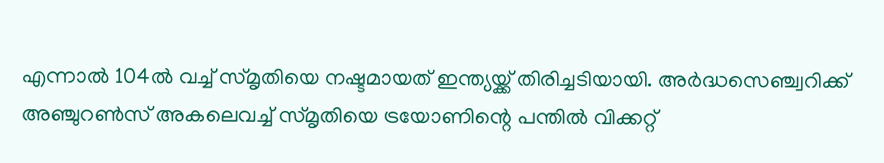എന്നാൽ 104ൽ വച്ച് സ്മൃതിയെ നഷ്ടമായത് ഇന്ത്യയ്ക്ക് തിരിച്ചടിയായി. അർദ്ധസെഞ്ച്വറിക്ക് അഞ്ചുറൺസ് അകലെവച്ച് സ്മൃതിയെ ട്രയോണിന്റെ പന്തിൽ വിക്കറ്റ്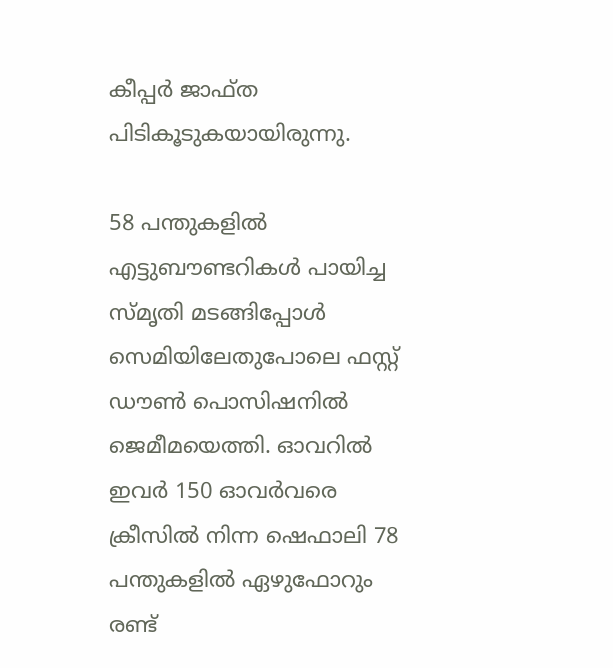കീപ്പർ ജാഫ്ത പിടികൂടുകയായിരുന്നു.

58 പന്തുകളിൽ എട്ടുബൗണ്ടറികൾ പായിച്ച സ്മൃതി മടങ്ങിപ്പോൾ സെമിയിലേതുപോലെ ഫസ്റ്റ് ഡൗൺ പൊസിഷനിൽ ജെമീമയെത്തി. ഓവറിൽ ഇവർ 150 ഓവർവരെ ക്രീസിൽ നിന്ന ഷെഫാലി 78 പന്തുകളിൽ ഏഴുഫോറും രണ്ട്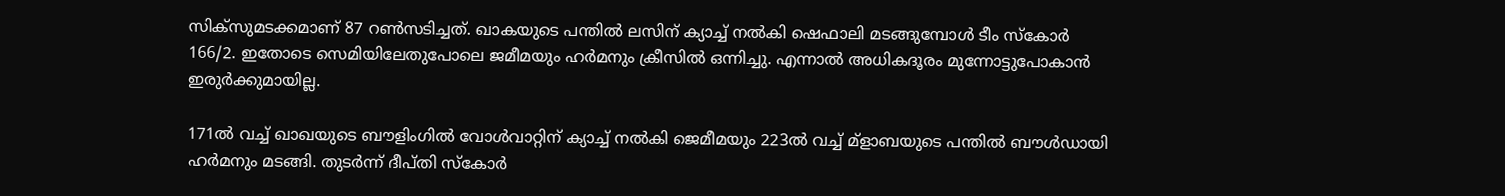സിക്‌സുമടക്കമാണ് 87 റൺസടിച്ചത്. ഖാകയുടെ പന്തിൽ ലസിന് ക്യാച്ച് നൽകി ഷെഫാലി മടങ്ങുമ്പോൾ ടീം സ്‌കോർ 166/2. ഇതോടെ സെമിയിലേതുപോലെ ജമീമയും ഹർമനും ക്രീസിൽ ഒന്നിച്ചു. എന്നാൽ അധികദൂരം മുന്നോട്ടുപോകാൻ ഇരുർക്കുമായില്ല.

171ൽ വച്ച് ഖാഖയുടെ ബൗളിംഗിൽ വോൾവാറ്റിന് ക്യാച്ച് നൽകി ജെമീമയും 223ൽ വച്ച് മ്‌ളാബയുടെ പന്തിൽ ബൗൾഡായി ഹർമനും മടങ്ങി. തുടർന്ന് ദീപ്തി സ്‌കോർ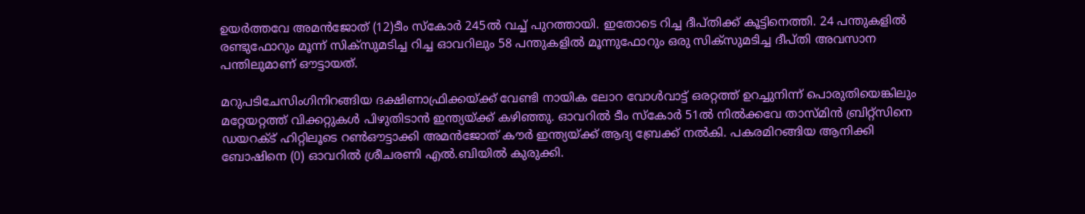ഉയർത്തവേ അമൻജോത് (12)ടീം സ്‌കോർ 245ൽ വച്ച് പുറത്തായി. ഇതോടെ റിച്ച ദീപ്തിക്ക് കൂട്ടിനെത്തി. 24 പന്തുകളിൽ രണ്ടുഫോറും മൂന്ന് സിക്‌സുമടിച്ച റിച്ച ഓവറിലും 58 പന്തുകളിൽ മൂന്നുഫോറും ഒരു സിക്‌സുമടിച്ച ദീപ്തി അവസാന പന്തിലുമാണ് ഔട്ടായത്.

മറുപടിചേസിംഗിനിറങ്ങിയ ദക്ഷിണാഫ്രിക്കയ്ക്ക് വേണ്ടി നായിക ലോറ വോൾവാട്ട് ഒരറ്റത്ത് ഉറച്ചുനിന്ന് പൊരുതിയെങ്കിലും മറ്റേയറ്റത്ത് വിക്കറ്റുകൾ പിഴുതിടാൻ ഇന്ത്യയ്ക്ക് കഴിഞ്ഞു. ഓവറിൽ ടീം സ്‌കോർ 51ൽ നിൽക്കവേ താസ്മിൻ ബ്രിറ്റ്‌സിനെ ഡയറക്ട് ഹിറ്റിലൂടെ റൺഔട്ടാക്കി അമൻജോത് കൗർ ഇന്ത്യയ്ക്ക് ആദ്യ ബ്രേക്ക് നൽകി. പകരമിറങ്ങിയ ആനിക്കി ബോഷിനെ (0) ഓവറിൽ ശ്രീചരണി എൽ.ബിയിൽ കുരുക്കി.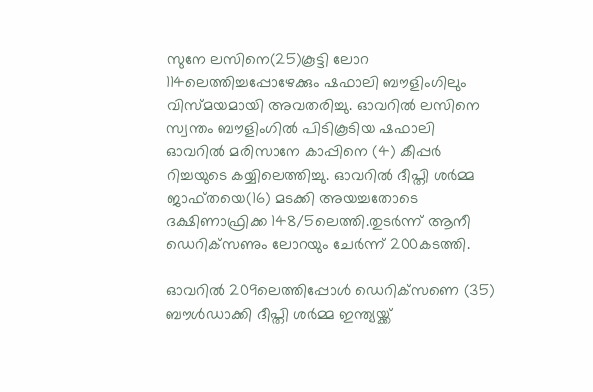സുനേ ലസിനെ(25)കൂട്ടി ലോറ 114ലെത്തിച്ചപ്പോഴേക്കും ഷഫാലി ബൗളിംഗിലും വിസ്മയമായി അവതരിച്ചു. ഓവറിൽ ലസിനെ സ്വന്തം ബൗളിംഗിൽ പിടികൂടിയ ഷഫാലി ഓവറിൽ മരിസാനേ കാപ്പിനെ (4) കീപ്പർ റിച്ചയുടെ കയ്യിലെത്തിച്ചു. ഓവറിൽ ദീപ്തി ശർമ്മ ജാഫ്തയെ(16) മടക്കി അയച്ചതോടെ ദക്ഷിണാഫ്രിക്ക 148/5ലെത്തി.തുടർന്ന് ആനീ ഡെറിക്‌സണും ലോറയും ചേർന്ന് 200കടത്തി.

ഓവറിൽ 209ലെത്തിപ്പോൾ ഡെറിക്‌സണെ (35) ബൗൾഡാക്കി ദീപ്തി ശർമ്മ ഇന്ത്യയ്ക്ക്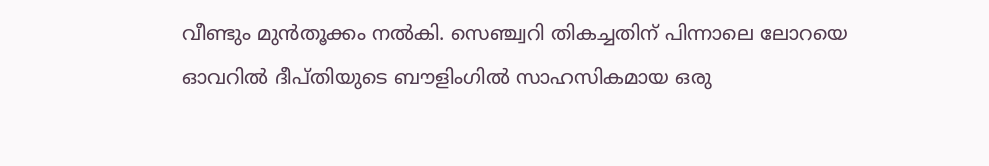വീണ്ടും മുൻതൂക്കം നൽകി. സെഞ്ച്വറി തികച്ചതിന് പിന്നാലെ ലോറയെ ഓവറിൽ ദീപ്തിയുടെ ബൗളിംഗിൽ സാഹസികമായ ഒരു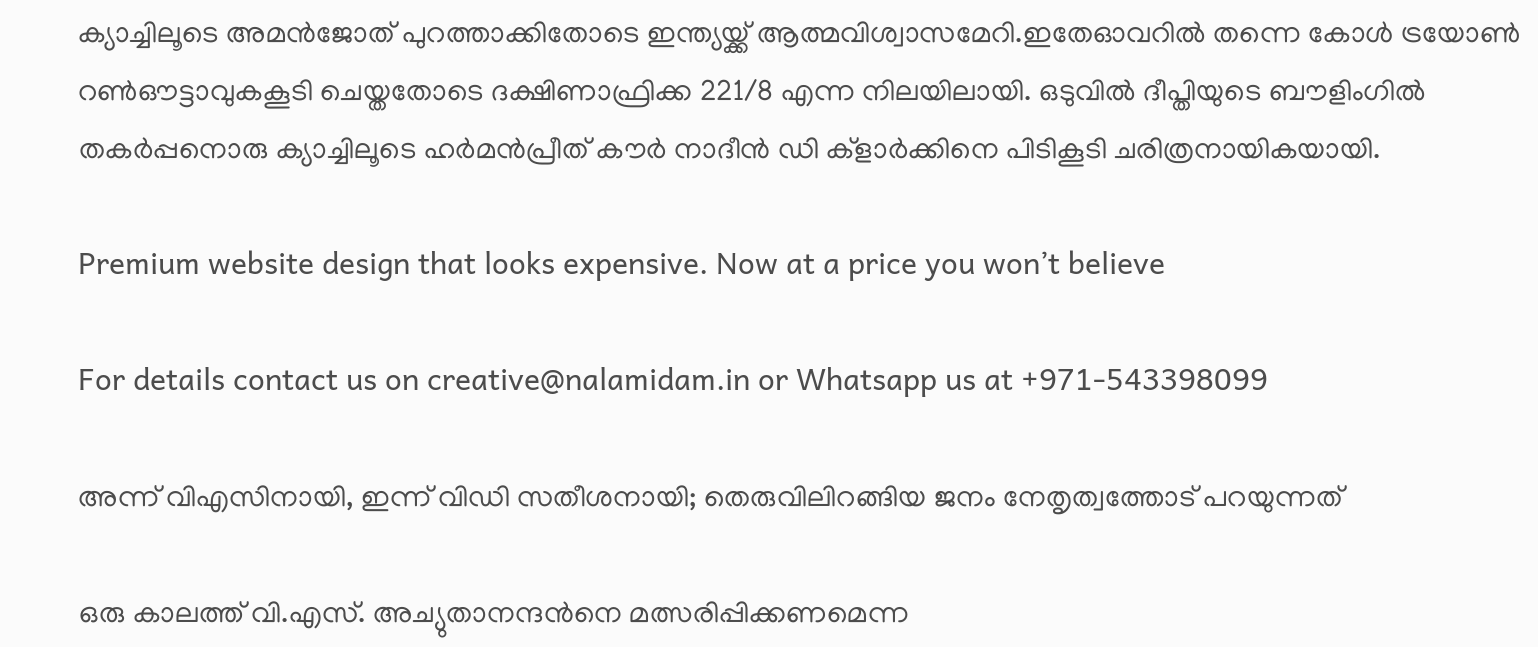ക്യാച്ചിലൂടെ അമൻജോത് പുറത്താക്കിതോടെ ഇന്ത്യയ്ക്ക് ആത്മവിശ്വാസമേറി.ഇതേഓവറിൽ തന്നെ കോൾ ട്രയോൺ റൺഔട്ടാവുകകൂടി ചെയ്തതോടെ ദക്ഷിണാഫ്രിക്ക 221/8 എന്ന നിലയിലായി. ഒടുവിൽ ദീപ്തിയുടെ ബൗളിംഗിൽ തകർപ്പനൊരു ക്യാച്ചിലൂടെ ഹർമൻപ്രീത് കൗർ നാദീൻ ഡി ക്‌ളാർക്കിനെ പിടികൂടി ചരിത്രനായികയായി.

Premium website design that looks expensive. Now at a price you won’t believe

For details contact us on creative@nalamidam.in or Whatsapp us at +971-543398099

അന്ന് വിഎസിനായി, ഇന്ന് വിഡി സതീശനായി; തെരുവിലിറങ്ങിയ ജനം നേതൃത്വത്തോട് പറയുന്നത്

ഒരു കാലത്ത് വി.എസ്. അച്യുതാനന്ദൻനെ മത്സരിപ്പിക്കണമെന്ന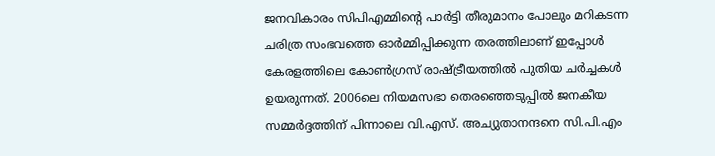ജനവികാരം സിപിഎമ്മിന്റെ പാർട്ടി തീരുമാനം പോലും മറികടന്ന ചരിത്ര സംഭവത്തെ ഓർമ്മിപ്പിക്കുന്ന തരത്തിലാണ് ഇപ്പോൾ കേരളത്തിലെ കോൺഗ്രസ് രാഷ്ട്രീയത്തിൽ പുതിയ ചർച്ചകൾ ഉയരുന്നത്. 2006ലെ നിയമസഭാ തെരഞ്ഞെടുപ്പിൽ ജനകീയ സമ്മർദ്ദത്തിന് പിന്നാലെ വി.എസ്. അച്യുതാനന്ദനെ സി.പി.എം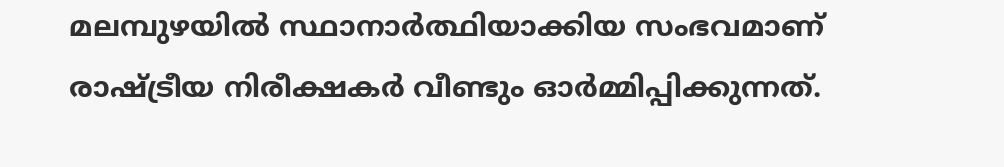മലമ്പുഴയിൽ സ്ഥാനാർത്ഥിയാക്കിയ സംഭവമാണ് രാഷ്ട്രീയ നിരീക്ഷകർ വീണ്ടും ഓർമ്മിപ്പിക്കുന്നത്.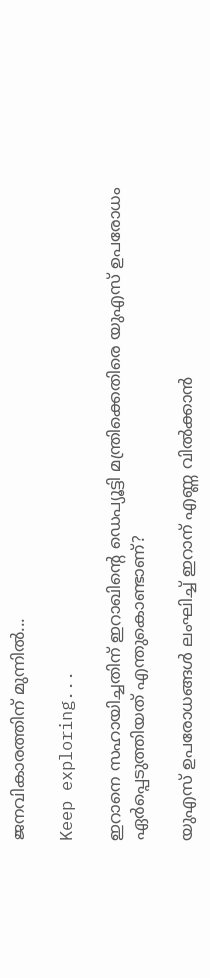ജനവികാരത്തിന് മുന്നിൽ...

Keep exploring...

ഇറാനെ സഹായിച്ചതിന് ഇറാഖിൻ്റെ ഡെപ്യൂട്ടി മന്ത്രിക്കെതിരെ യുഎസ് ഉപരോധം ഏർപ്പെടുത്തിയത് എന്തുകൊണ്ടാണ്?

യുഎസ് ഉപരോധങ്ങൾ ലംഘിച്ച് ഇറാന് എണ്ണ വിൽക്കാൻ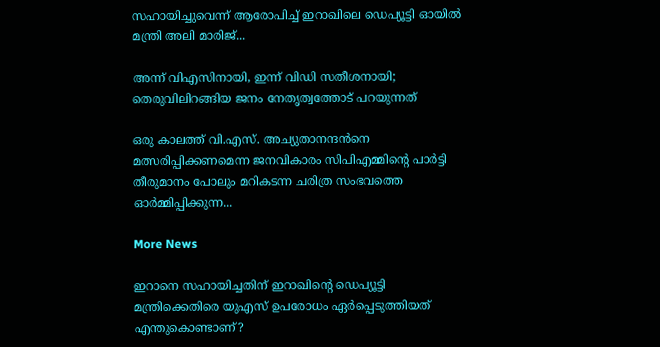സഹായിച്ചുവെന്ന് ആരോപിച്ച് ഇറാഖിലെ ഡെപ്യൂട്ടി ഓയിൽ മന്ത്രി അലി മാരിജ്...

അന്ന് വിഎസിനായി, ഇന്ന് വിഡി സതീശനായി; തെരുവിലിറങ്ങിയ ജനം നേതൃത്വത്തോട് പറയുന്നത്

ഒരു കാലത്ത് വി.എസ്. അച്യുതാനന്ദൻനെ മത്സരിപ്പിക്കണമെന്ന ജനവികാരം സിപിഎമ്മിന്റെ പാർട്ടി തീരുമാനം പോലും മറികടന്ന ചരിത്ര സംഭവത്തെ ഓർമ്മിപ്പിക്കുന്ന...

More News

ഇറാനെ സഹായിച്ചതിന് ഇറാഖിൻ്റെ ഡെപ്യൂട്ടി മന്ത്രിക്കെതിരെ യുഎസ് ഉപരോധം ഏർപ്പെടുത്തിയത് എന്തുകൊണ്ടാണ്?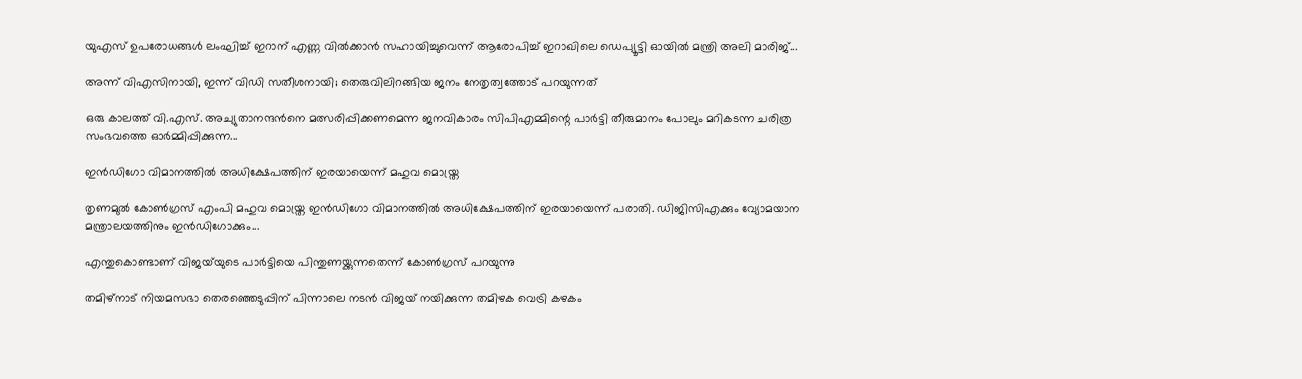യുഎസ് ഉപരോധങ്ങൾ ലംഘിച്ച് ഇറാന് എണ്ണ വിൽക്കാൻ സഹായിച്ചുവെന്ന് ആരോപിച്ച് ഇറാഖിലെ ഡെപ്യൂട്ടി ഓയിൽ മന്ത്രി അലി മാരിജ്...

അന്ന് വിഎസിനായി, ഇന്ന് വിഡി സതീശനായി; തെരുവിലിറങ്ങിയ ജനം നേതൃത്വത്തോട് പറയുന്നത്

ഒരു കാലത്ത് വി.എസ്. അച്യുതാനന്ദൻനെ മത്സരിപ്പിക്കണമെന്ന ജനവികാരം സിപിഎമ്മിന്റെ പാർട്ടി തീരുമാനം പോലും മറികടന്ന ചരിത്ര സംഭവത്തെ ഓർമ്മിപ്പിക്കുന്ന...

ഇന്‍ഡിഗോ വിമാനത്തില്‍ അധിക്ഷേപത്തിന് ഇരയായെന്ന് മഹുവ മൊയ്ത്ര

തൃണമുല്‍ കോണ്‍ഗ്രസ് എംപി മഹുവ മൊയ്ത്ര ഇന്‍ഡിഗോ വിമാനത്തില്‍ അധിക്ഷേപത്തിന് ഇരയായെന്ന് പരാതി. ഡിജിസിഎക്കും വ്യോമയാന മന്ത്രാലയത്തിനും ഇന്‍ഡിഗോക്കും...

എന്തുകൊണ്ടാണ് വിജയ്‌യുടെ പാർട്ടിയെ പിന്തുണയ്ക്കുന്നതെന്ന് കോൺഗ്രസ് പറയുന്നു

തമിഴ്‌നാട് നിയമസഭാ തെരഞ്ഞെടുപ്പിന് പിന്നാലെ നടൻ വിജയ് നയിക്കുന്ന തമിഴക വെട്രി കഴകം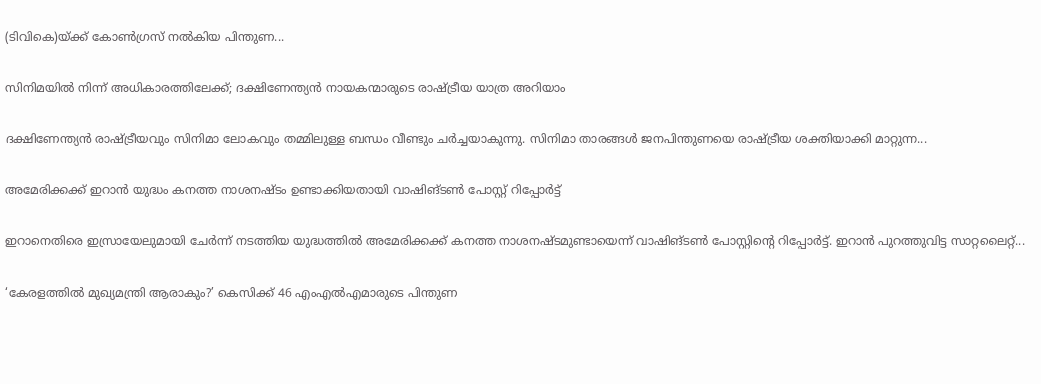(ടിവികെ)യ്ക്ക് കോൺഗ്രസ് നൽകിയ പിന്തുണ...

സിനിമയിൽ നിന്ന് അധികാരത്തിലേക്ക്; ദക്ഷിണേന്ത്യൻ നായകന്മാരുടെ രാഷ്ട്രീയ യാത്ര അറിയാം

ദക്ഷിണേന്ത്യൻ രാഷ്ട്രീയവും സിനിമാ ലോകവും തമ്മിലുള്ള ബന്ധം വീണ്ടും ചർച്ചയാകുന്നു. സിനിമാ താരങ്ങൾ ജനപിന്തുണയെ രാഷ്ട്രീയ ശക്തിയാക്കി മാറ്റുന്ന...

അമേരിക്കക്ക് ഇറാന്‍ യുദ്ധം കനത്ത നാശനഷ്‌ടം ഉണ്ടാക്കിയതായി വാഷിങ്ടണ്‍ പോസ്റ്റ് റിപ്പോര്‍ട്ട്

ഇറാനെതിരെ ഇസ്രായേലുമായി ചേര്‍ന്ന് നടത്തിയ യുദ്ധത്തില്‍ അമേരിക്കക്ക് കനത്ത നാശനഷ്‌ടമുണ്ടായെന്ന് വാഷിങ്ടണ്‍ പോസ്റ്റിൻ്റെ റിപ്പോര്‍ട്ട്. ഇറാന്‍ പുറത്തുവിട്ട സാറ്റലൈറ്റ്...

‘കേരളത്തിൽ മുഖ്യമന്ത്രി ആരാകും?’ കെസിക്ക് 46 എംഎൽഎമാരുടെ പിന്തുണ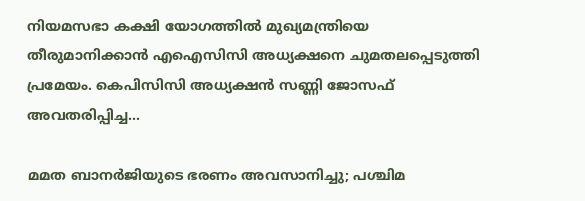നിയമസഭാ കക്ഷി യോഗത്തിൽ മുഖ്യമന്ത്രിയെ തീരുമാനിക്കാന്‍ എഐസിസി അധ്യക്ഷനെ ചുമതലപ്പെടുത്തി പ്രമേയം. കെപിസിസി അധ്യക്ഷന്‍ സണ്ണി ജോസഫ് അവതരിപ്പിച്ച...

മമത ബാനര്‍ജിയുടെ ഭരണം അവസാനിച്ചു; പശ്ചിമ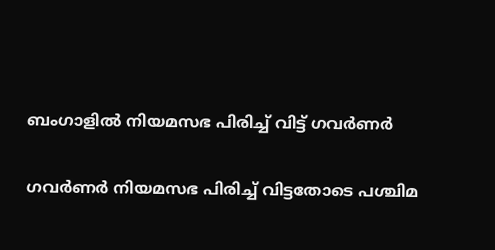ബംഗാളില്‍ നിയമസഭ പിരിച്ച് വിട്ട് ഗവര്‍ണര്‍

ഗവര്‍ണര്‍ നിയമസഭ പിരിച്ച് വിട്ടതോടെ പശ്ചിമ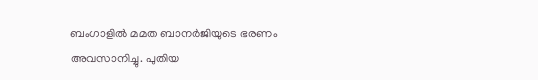ബംഗാളില്‍ മമത ബാനര്‍ജിയുടെ ഭരണം അവസാനിച്ചു. പുതിയ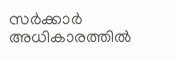സര്‍ക്കാര്‍ അധികാരത്തില്‍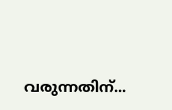വരുന്നതിന്...